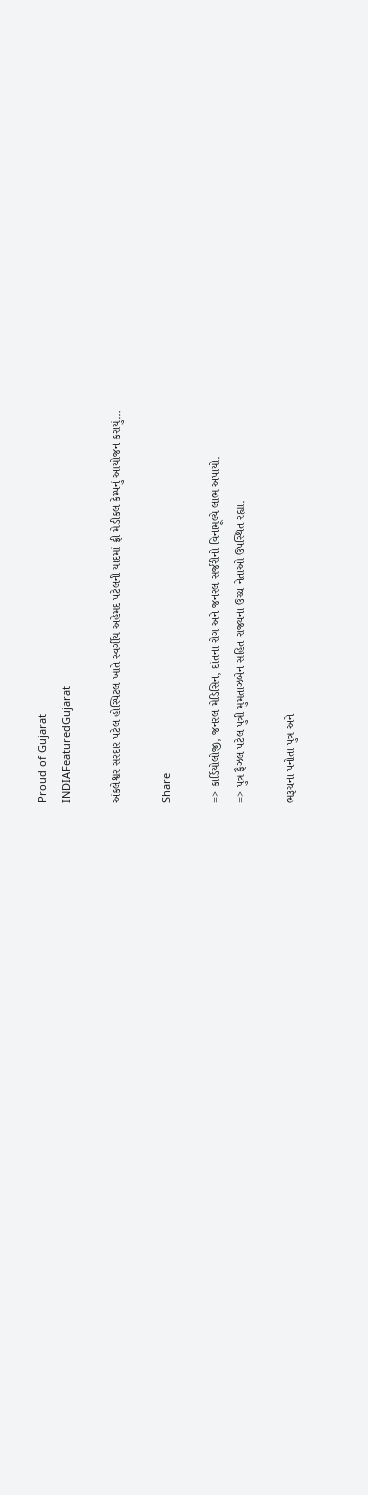Proud of Gujarat
INDIAFeaturedGujarat

અંકલેશ્વર સરદાર પટેલ હોસ્પિટલ ખાતે સ્વર્ગીય અહેમદ પટેલની યાદમાં ફ્રી મેડીકલ કેમ્પનું આયોજન કરાયું…

Share

=> કાર્ડિયોલોજી, જનરલ મેડિસિન, દાંતના રોગ અને જનરલ સર્જરીનો વિનામૂલ્યે લાભ અપાયો.
=> પુત્ર ફૈઝલ પટેલ પુત્રી મુમતાઝબેન સહિત રાજ્યના ઉચ્ચ નેતાઓ ઉપસ્થિત રહ્યા.

ભરૂચના પનોતા પુત્ર અને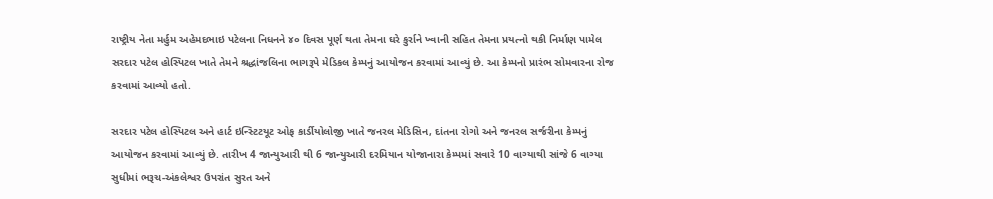રાષ્ટ્રીય નેતા મર્હુમ અહેમદભાઇ પટેલના નિધનને ૪૦ દિવસ પૂર્ણ થતા તેમના ઘરે કુર્રાને ખ્વાની સહિત તેમના પ્રયત્નો થકી નિર્માણ પામેલ સરદાર પટેલ હોસ્પિટલ ખાતે તેમને શ્રદ્ધાંજલિના ભાગરૂપે મેડિકલ કેમ્પનું આયોજન કરવામાં આવ્યું છે. આ કેમ્પનો પ્રારંભ સોમવારના રોજ કરવામાં આવ્યો હતો.

સરદાર પટેલ હોસ્પિટલ અને હાર્ટ ઇન્સ્ટિટયૂટ ઓફ કાર્ડીયોલોજી ખાતે જનરલ મેડિસિન, દાંતના રોગો અને જનરલ સર્જરીના કેમ્પનું આયોજન કરવામાં આવ્યું છે. તારીખ 4 જાન્યુઆરી થી 6 જાન્યુઆરી દરમિયાન યોજાનારા કેમ્પમાં સવારે 10 વાગ્યાથી સાંજે 6 વાગ્યા સુધીમાં ભરૂચ-અંકલેશ્વર ઉપરાંત સુરત અને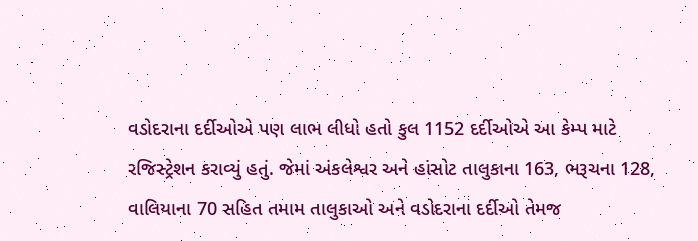વડોદરાના દર્દીઓએ પણ લાભ લીધો હતો કુલ 1152 દર્દીઓએ આ કેમ્પ માટે રજિસ્ટ્રેશન કરાવ્યું હતું. જેમાં અંકલેશ્વર અને હાંસોટ તાલુકાના 163, ભરૂચના 128, વાલિયાના 70 સહિત તમામ તાલુકાઓ અને વડોદરાના દર્દીઓ તેમજ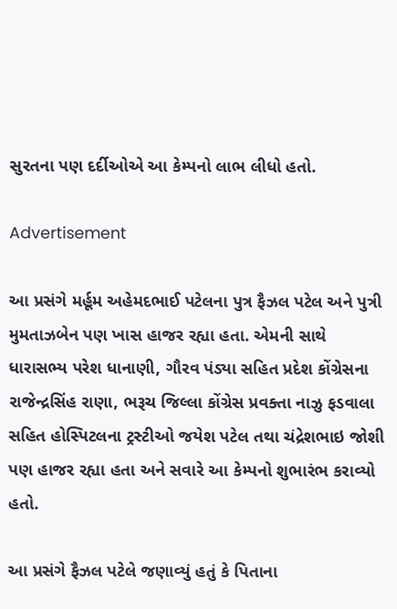સુરતના પણ દર્દીઓએ આ કેમ્પનો લાભ લીધો હતો.

Advertisement

આ પ્રસંગે મર્હૂમ અહેમદભાઈ પટેલના પુત્ર ફૈઝલ પટેલ અને પુત્રી મુમતાઝબેન પણ ખાસ હાજર રહ્યા હતા. એમની સાથે ધારાસભ્ય પરેશ ધાનાણી, ગૌરવ પંડ્યા સહિત પ્રદેશ કોંગ્રેસના રાજેન્દ્રસિંહ રાણા, ભરૂચ જિલ્લા કોંગ્રેસ પ્રવક્તા નાઝુ ફડવાલા સહિત હોસ્પિટલના ટ્રસ્ટીઓ જયેશ પટેલ તથા ચંદ્રેશભાઇ જોશી પણ હાજર રહ્યા હતા અને સવારે આ કેમ્પનો શુભારંભ કરાવ્યો હતો.

આ પ્રસંગે ફૈઝલ પટેલે જણાવ્યું હતું કે પિતાના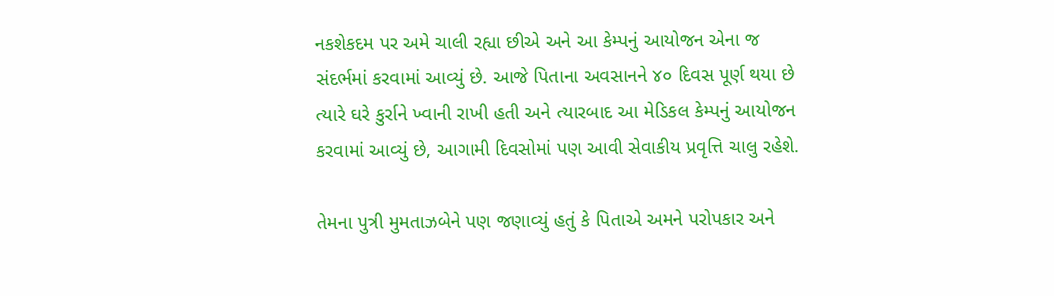નકશેકદમ પર અમે ચાલી રહ્યા છીએ અને આ કેમ્પનું આયોજન એના જ સંદર્ભમાં કરવામાં આવ્યું છે. આજે પિતાના અવસાનને ૪૦ દિવસ પૂર્ણ થયા છે ત્યારે ઘરે કુર્રાને ખ્વાની રાખી હતી અને ત્યારબાદ આ મેડિકલ કેમ્પનું આયોજન કરવામાં આવ્યું છે, આગામી દિવસોમાં પણ આવી સેવાકીય પ્રવૃત્તિ ચાલુ રહેશે.

તેમના પુત્રી મુમતાઝબેને પણ જણાવ્યું હતું કે પિતાએ અમને પરોપકાર અને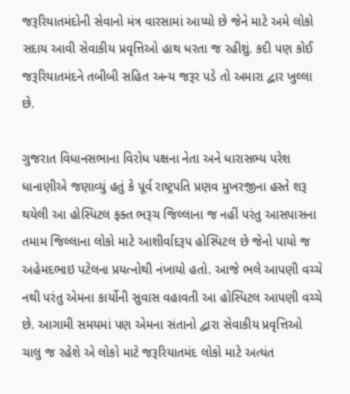જરૂરિયાતમંદોની સેવાનો મંત્ર વારસામાં આપ્યો છે જેને માટે અમે લોકો સદાય આવી સેવાકીય પ્રવૃત્તિઓ હાથ ધરતા જ રહીશું. કદી પણ કોઈ જરૂરિયાતમંદને તબીબી સહિત અન્ય જરૂર પડે તો અમારા દ્વાર ખુલ્લા છે.

ગુજરાત વિધાનસભાના વિરોધ પક્ષના નેતા અને ધારાસભ્ય પરેશ ધાનાણીએ જણાવ્યું હતું કે પૂર્વ રાષ્ટ્રપતિ પ્રણવ મુખરજીના હસ્તે શરૂ થયેલી આ હોસ્પિટલ ફક્ત ભરૂચ જિલ્લાના જ નહીં પરંતુ આસપાસના તમામ જિલ્લાના લોકો માટે આશીર્વાદરૂપ હોસ્પિટલ છે જેનો પાયો જ અહેમદભાઇ પટેલના પ્રયત્નોથી નંખાયો હતો. આજે ભલે આપણી વચ્ચે નથી પરંતુ એમના કાર્યોની સુવાસ વહાવતી આ હોસ્પિટલ આપણી વચ્ચે છે. આગામી સમયમાં પણ એમના સંતાનો દ્વારા સેવાકીય પ્રવૃત્તિઓ ચાલુ જ રહેશે એ લોકો માટે જરૂરિયાતમંદ લોકો માટે અત્યંત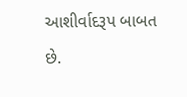આશીર્વાદરૂપ બાબત છે.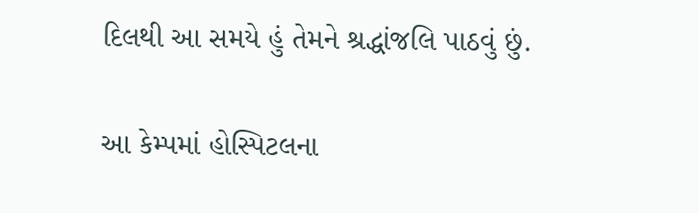દિલથી આ સમયે હું તેમને શ્રદ્ધાંજલિ પાઠવું છું.

આ કેમ્પમાં હોસ્પિટલના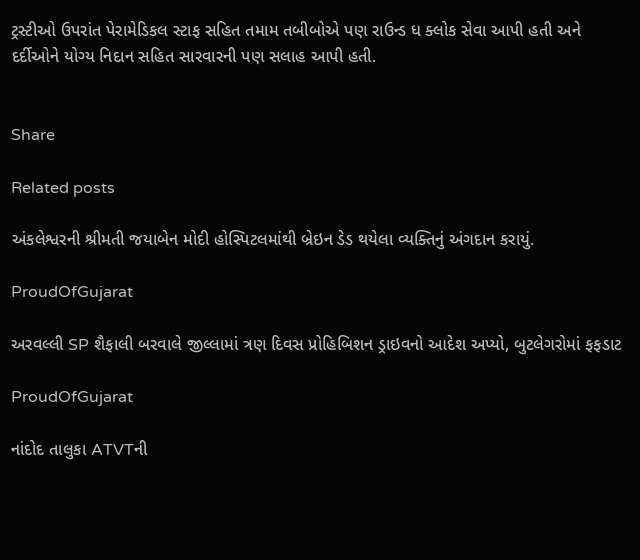ટ્રસ્ટીઓ ઉપરાંત પેરામેડિકલ સ્ટાફ સહિત તમામ તબીબોએ પણ રાઉન્ડ ધ ક્લોક સેવા આપી હતી અને દર્દીઓને યોગ્ય નિદાન સહિત સારવારની પણ સલાહ આપી હતી.


Share

Related posts

અંકલેશ્વરની શ્રીમતી જયાબેન મોદી હોસ્પિટલમાંથી બ્રેઇન ડેડ થયેલા વ્યક્તિનું અંગદાન કરાયું.

ProudOfGujarat

અરવલ્લી SP શૈફાલી બરવાલે જીલ્લામાં ત્રણ દિવસ પ્રોહિબિશન ડ્રાઇવનો આદેશ અપ્યો, બુટલેગરોમાં ફફડાટ

ProudOfGujarat

નાંદોદ તાલુકા ATVTની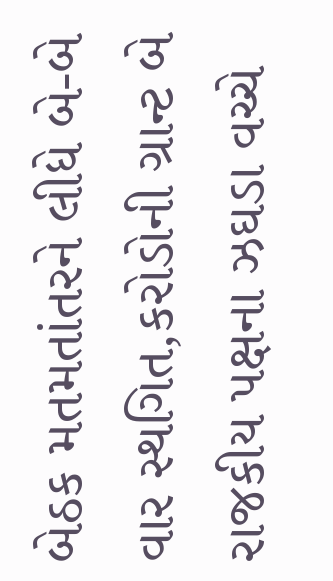બેઠક મતમતાંતરને લીધે બે-બે વાર સ્થગિત,કરોડોની ગ્રાન્ટ બે રાજકીય પક્ષના ઝઘડા વચ્ચે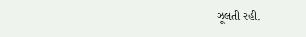ઝૂલતી રહી.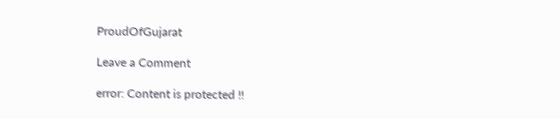ProudOfGujarat

Leave a Comment

error: Content is protected !!